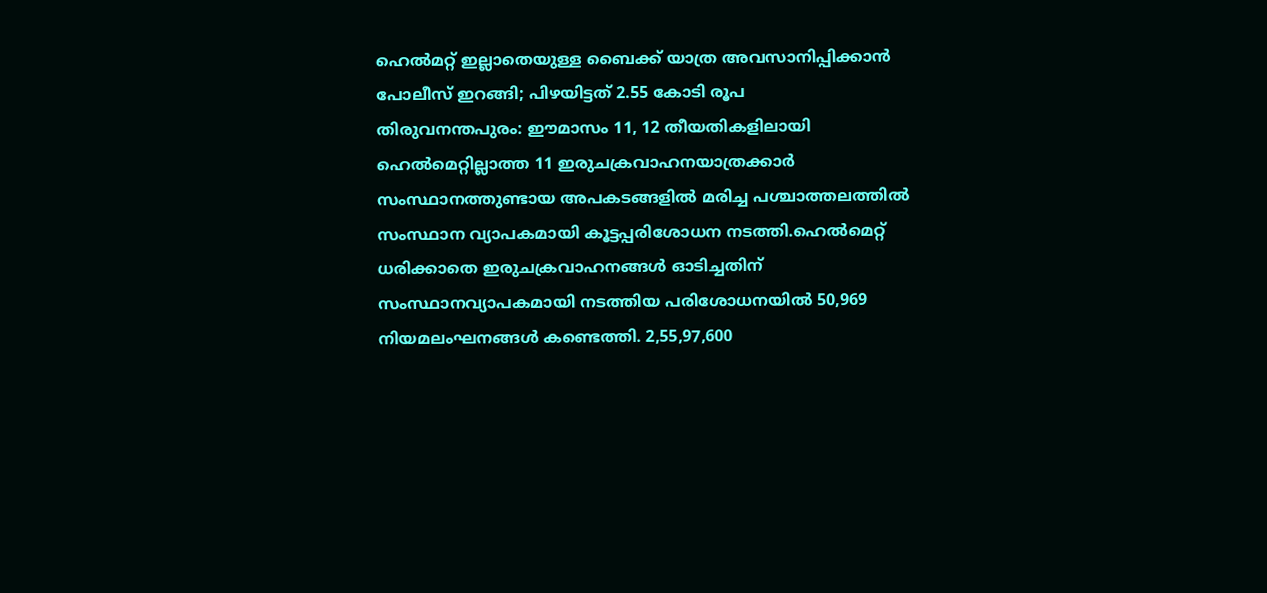ഹെൽമറ്റ് ഇല്ലാതെയുള്ള ബൈക്ക് യാത്ര അവസാനിപ്പിക്കാൻ പോലീസ് ഇറങ്ങി; പിഴയിട്ടത് 2.55 കോടി രൂപ
തിരുവനന്തപുരം: ഈമാസം 11, 12 തീയതികളിലായി ഹെൽമെറ്റില്ലാത്ത 11 ഇരുചക്രവാഹനയാത്രക്കാർ സംസ്ഥാനത്തുണ്ടായ അപകടങ്ങളിൽ മരിച്ച പശ്ചാത്തലത്തിൽ സംസ്ഥാന വ്യാപകമായി കൂട്ടപ്പരിശോധന നടത്തി.ഹെൽമെറ്റ് ധരിക്കാതെ ഇരുചക്രവാഹനങ്ങൾ ഓടിച്ചതിന് സംസ്ഥാനവ്യാപകമായി നടത്തിയ പരിശോധനയിൽ 50,969 നിയമലംഘനങ്ങൾ കണ്ടെത്തി. 2,55,97,600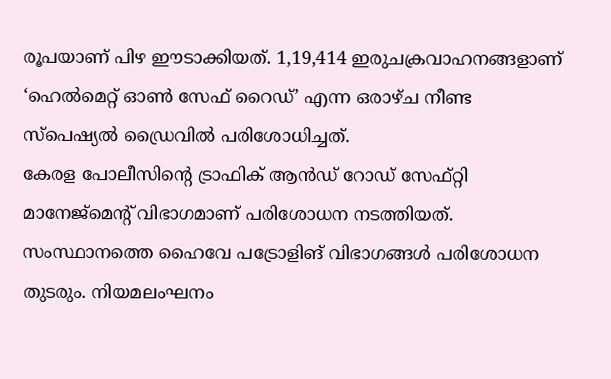രൂപയാണ് പിഴ ഈടാക്കിയത്. 1,19,414 ഇരുചക്രവാഹനങ്ങളാണ് ‘ഹെൽമെറ്റ് ഓൺ സേഫ് റൈഡ്’ എന്ന ഒരാഴ്ച നീണ്ട സ്പെഷ്യൽ ഡ്രൈവിൽ പരിശോധിച്ചത്.
കേരള പോലീസിന്റെ ട്രാഫിക് ആൻഡ് റോഡ് സേഫ്റ്റി മാനേജ്മെന്റ് വിഭാഗമാണ് പരിശോധന നടത്തിയത്. സംസ്ഥാനത്തെ ഹൈവേ പട്രോളിങ് വിഭാഗങ്ങൾ പരിശോധന തുടരും. നിയമലംഘനം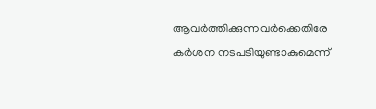ആവർത്തിക്കുന്നവർക്കെതിരേ കർശന നടപടിയുണ്ടാകുമെന്ന്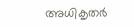അധികൃതർ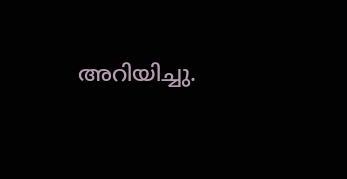അറിയിച്ചു.